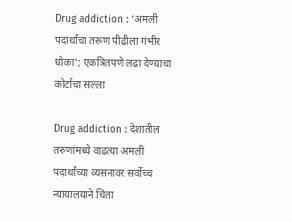Drug addiction : ‘अमली पदार्थांचा तरूण पीढीला गंभीर धोका’; एकत्रितपणे लढा देण्याचा कोर्टाचा सल्ला

Drug addiction : देशातील तरुणांमध्ये वाढत्या अमली पदार्थांच्या व्यसनावर सर्वोच्च न्यायालयाने चिंता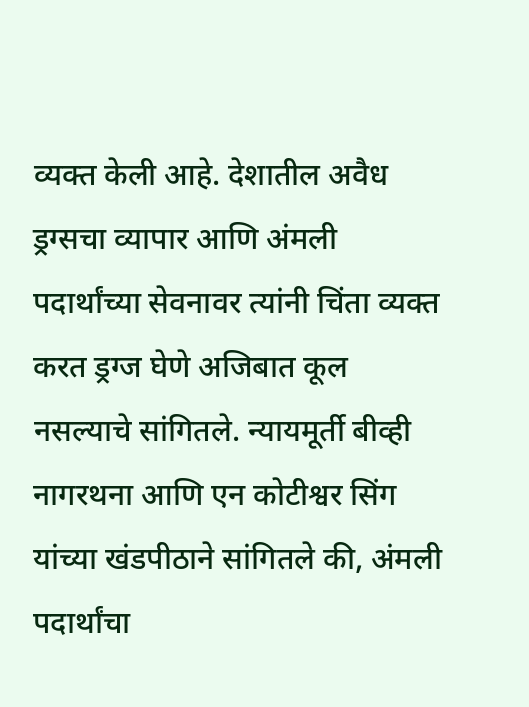व्यक्त केली आहे. देशातील अवैध ड्रग्सचा व्यापार आणि अंमली पदार्थांच्या सेवनावर त्यांनी चिंता व्यक्त करत ड्रग्ज घेणे अजिबात कूल नसल्याचे सांगितले. न्यायमूर्ती बीव्ही नागरथना आणि एन कोटीश्वर सिंग यांच्या खंडपीठाने सांगितले की, अंमली पदार्थांचा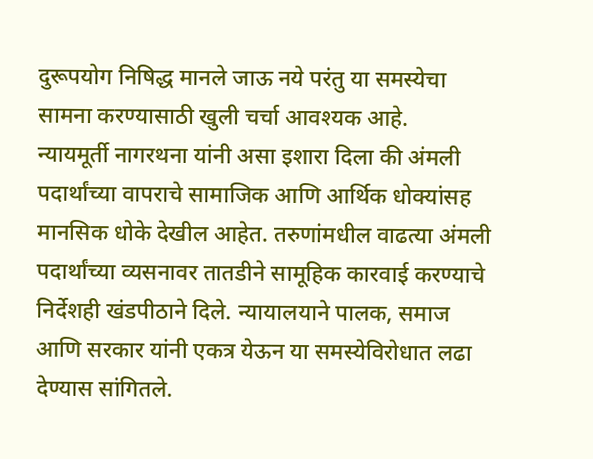दुरूपयोग निषिद्ध मानले जाऊ नये परंतु या समस्येचा सामना करण्यासाठी खुली चर्चा आवश्यक आहे.
न्यायमूर्ती नागरथना यांनी असा इशारा दिला की अंमली पदार्थांच्या वापराचे सामाजिक आणि आर्थिक धोक्यांसह मानसिक धोके देखील आहेत. तरुणांमधील वाढत्या अंमली पदार्थांच्या व्यसनावर तातडीने सामूहिक कारवाई करण्याचे निर्देशही खंडपीठाने दिले. न्यायालयाने पालक, समाज आणि सरकार यांनी एकत्र येऊन या समस्येविरोधात लढा देण्यास सांगितले.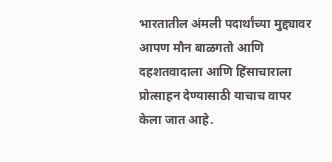भारतातील अंमली पदार्थांच्या मुद्द्यावर आपण मौन बाळगतो आणि दहशतवादाला आणि हिंसाचाराला प्रोत्साहन देण्यासाठी याचाच वापर केला जात आहे.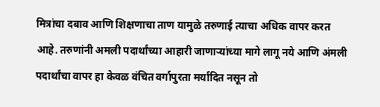मित्रांचा दबाव आणि शिक्षणाचा ताण यामुळे तरुणाई त्याचा अधिक वापर करत आहे. तरुणांनी अमली पदार्थांच्या आहारी जाणाऱ्यांच्या मागे लागू नये आणि अंमली पदार्थांचा वापर हा केवळ वंचित वर्गापुरता मर्यादित नसून तो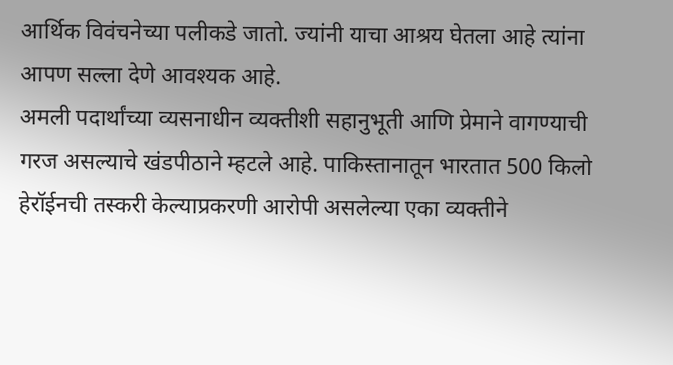आर्थिक विवंचनेच्या पलीकडे जातो. ज्यांनी याचा आश्रय घेतला आहे त्यांना आपण सल्ला देणे आवश्यक आहे.
अमली पदार्थांच्या व्यसनाधीन व्यक्तीशी सहानुभूती आणि प्रेमाने वागण्याची गरज असल्याचे खंडपीठाने म्हटले आहे. पाकिस्तानातून भारतात 500 किलो हेरॉईनची तस्करी केल्याप्रकरणी आरोपी असलेल्या एका व्यक्तीने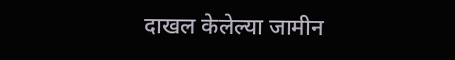दाखल केलेल्या जामीन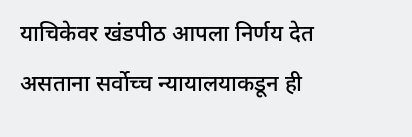याचिकेवर खंडपीठ आपला निर्णय देत असताना सर्वोच्च न्यायालयाकडून ही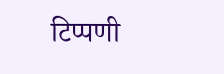टिप्पणी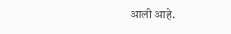आली आहे.